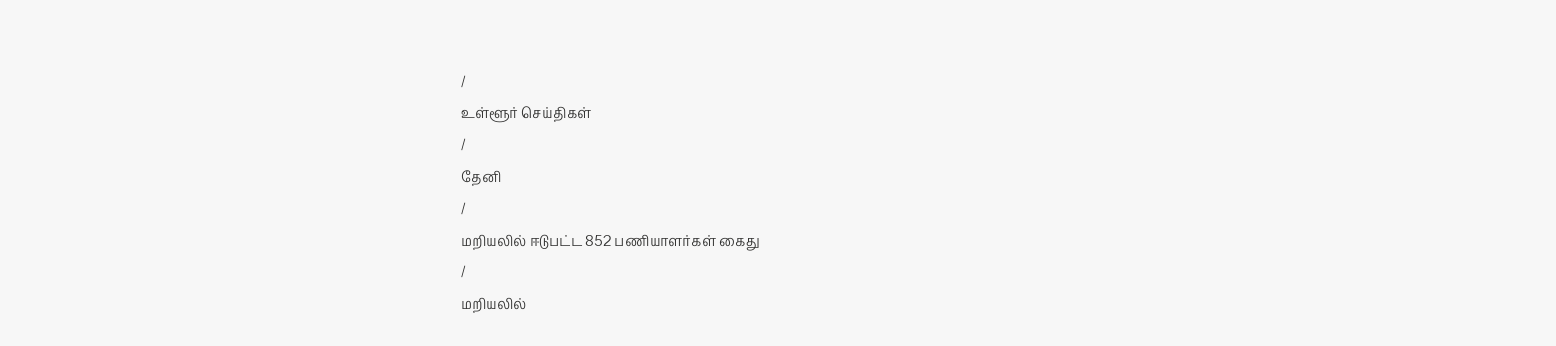/
உள்ளூர் செய்திகள்
/
தேனி
/
மறியலில் ஈடுபட்ட 852 பணியாளர்கள் கைது
/
மறியலில்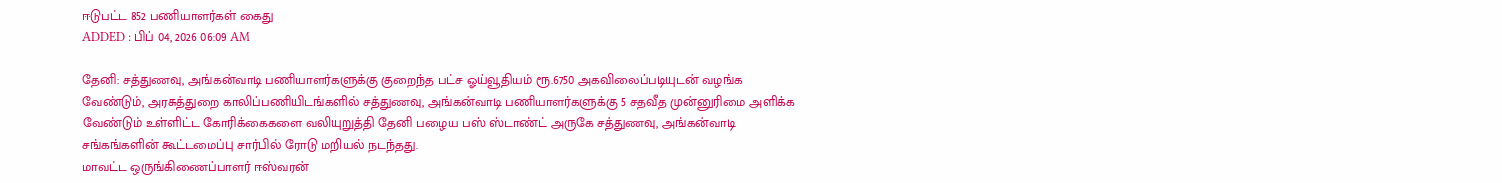ஈடுபட்ட 852 பணியாளர்கள் கைது
ADDED : பிப் 04, 2026 06:09 AM

தேனி: சத்துணவு, அங்கன்வாடி பணியாளர்களுக்கு குறைந்த பட்ச ஓய்வூதியம் ரூ.6750 அகவிலைப்படியுடன் வழங்க வேண்டும், அரசுத்துறை காலிப்பணியிடங்களில் சத்துணவு, அங்கன்வாடி பணியாளர்களுக்கு 5 சதவீத முன்னுரிமை அளிக்க வேண்டும் உள்ளிட்ட கோரிக்கைகளை வலியுறுத்தி தேனி பழைய பஸ் ஸ்டாண்ட் அருகே சத்துணவு, அங்கன்வாடி சங்கங்களின் கூட்டமைப்பு சார்பில் ரோடு மறியல் நடந்தது.
மாவட்ட ஒருங்கிணைப்பாளர் ஈஸ்வரன்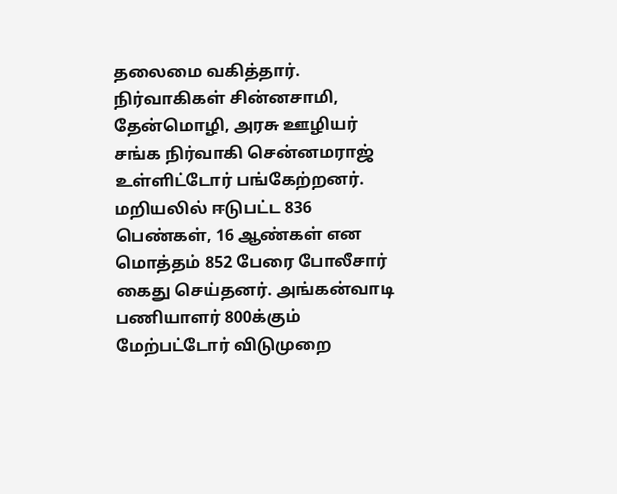தலைமை வகித்தார். நிர்வாகிகள் சின்னசாமி, தேன்மொழி, அரசு ஊழியர் சங்க நிர்வாகி சென்னமராஜ் உள்ளிட்டோர் பங்கேற்றனர். மறியலில் ஈடுபட்ட 836 பெண்கள், 16 ஆண்கள் என மொத்தம் 852 பேரை போலீசார் கைது செய்தனர். அங்கன்வாடி பணியாளர் 800க்கும் மேற்பட்டோர் விடுமுறை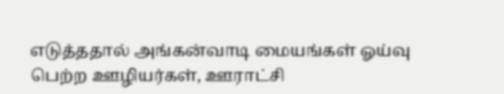எடுத்ததால் அங்கன்வாடி மையங்கள் ஓய்வு பெற்ற ஊழியர்கள், ஊராட்சி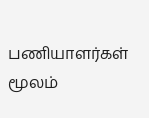பணியாளர்கள் மூலம்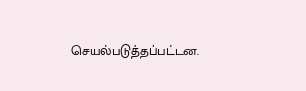செயல்படுத்தப்பட்டன.